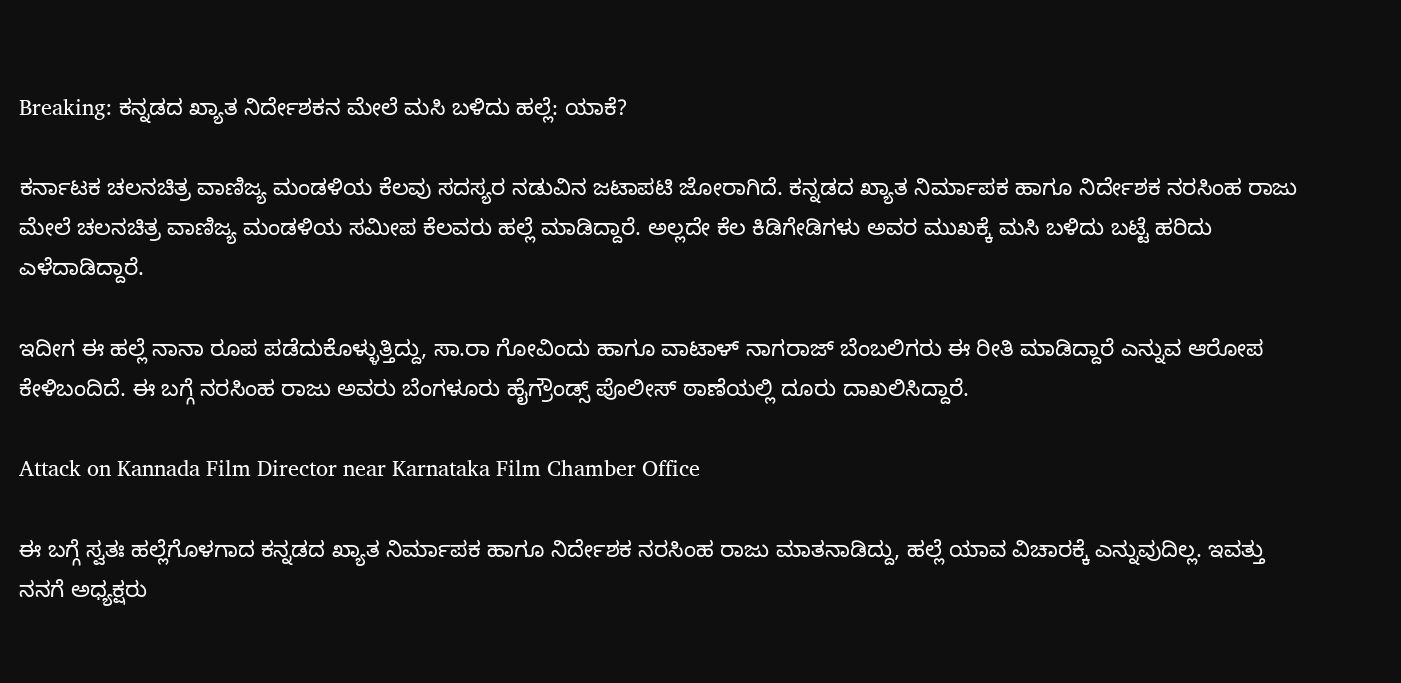Breaking: ಕನ್ನಡದ ಖ್ಯಾತ ನಿರ್ದೇಶಕನ ಮೇಲೆ ಮಸಿ ಬಳಿದು ಹಲ್ಲೆ: ಯಾಕೆ?

ಕರ್ನಾಟಕ ಚಲನಚಿತ್ರ ವಾಣಿಜ್ಯ ಮಂಡಳಿಯ ಕೆಲವು ಸದಸ್ಯರ ನಡುವಿನ ಜಟಾಪಟಿ ಜೋರಾಗಿದೆ. ಕನ್ನಡದ ಖ್ಯಾತ ನಿರ್ಮಾಪಕ ಹಾಗೂ ನಿರ್ದೇಶಕ ನರಸಿಂಹ ರಾಜು ಮೇಲೆ ಚಲನಚಿತ್ರ ವಾಣಿಜ್ಯ ಮಂಡಳಿಯ ಸಮೀಪ ಕೆಲವರು ಹಲ್ಲೆ ಮಾಡಿದ್ದಾರೆ. ಅಲ್ಲದೇ ಕೆಲ ಕಿಡಿಗೇಡಿಗಳು ಅವರ ಮುಖಕ್ಕೆ ಮಸಿ ಬಳಿದು ಬಟ್ಟೆ ಹರಿದು ಎಳೆದಾಡಿದ್ದಾರೆ.

ಇದೀಗ ಈ ಹಲ್ಲೆ ನಾನಾ ರೂಪ ಪಡೆದುಕೊಳ್ಳುತ್ತಿದ್ದು, ಸಾ.ರಾ ಗೋವಿಂದು ಹಾಗೂ ವಾಟಾಳ್ ನಾಗರಾಜ್ ಬೆಂಬಲಿಗರು ಈ ರೀತಿ ಮಾಡಿದ್ದಾರೆ ಎನ್ನುವ ಆರೋಪ ಕೇಳಿಬಂದಿದೆ. ಈ ಬಗ್ಗೆ ನರಸಿಂಹ ರಾಜು ಅವರು ಬೆಂಗಳೂರು ಹೈಗ್ರೌಂಡ್ಸ್ ಪೊಲೀಸ್ ಠಾಣೆಯಲ್ಲಿ ದೂರು ದಾಖಲಿಸಿದ್ದಾರೆ.

Attack on Kannada Film Director near Karnataka Film Chamber Office

ಈ ಬಗ್ಗೆ ಸ್ವತಃ ಹಲ್ಲೆಗೊಳಗಾದ ಕನ್ನಡದ ಖ್ಯಾತ ನಿರ್ಮಾಪಕ ಹಾಗೂ ನಿರ್ದೇಶಕ ನರಸಿಂಹ ರಾಜು ಮಾತನಾಡಿದ್ದು, ಹಲ್ಲೆ ಯಾವ ವಿಚಾರಕ್ಕೆ ಎನ್ನುವುದಿಲ್ಲ. ಇವತ್ತು ನನಗೆ ಅಧ್ಯಕ್ಷರು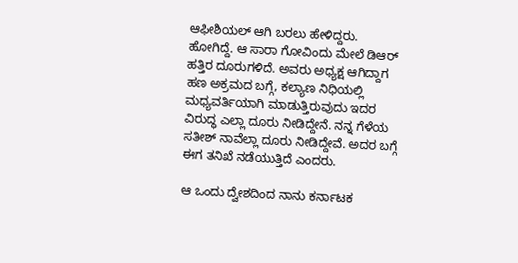ಆಫೀಶಿಯಲ್‌ ಆಗಿ ಬರಲು ಹೇಳಿದ್ದರು. ಹೋಗಿದ್ದೆ. ಆ ಸಾರಾ ಗೋವಿಂದು ಮೇಲೆ ಡಿಆರ್‌ ಹತ್ತಿರ ದೂರುಗಳಿದೆ. ಅವರು ಅಧ್ಯಕ್ಷ ಆಗಿದ್ದಾಗ ಹಣ ಅಕ್ರಮದ ಬಗ್ಗೆ, ಕಲ್ಯಾಣ ನಿಧಿಯಲ್ಲಿ ಮಧ್ಯವರ್ತಿಯಾಗಿ ಮಾಡುತ್ತಿರುವುದು ಇದರ ವಿರುದ್ಧ ಎಲ್ಲಾ ದೂರು ನೀಡಿದ್ದೇನೆ. ನನ್ನ ಗೆಳೆಯ ಸತೀಶ್‌ ನಾವೆಲ್ಲಾ ದೂರು ನೀಡಿದ್ದೇವೆ. ಅದರ ಬಗ್ಗೆ ಈಗ ತನಿಖೆ ನಡೆಯುತ್ತಿದೆ ಎಂದರು.

ಆ ಒಂದು ದ್ವೇಶದಿಂದ ನಾನು ಕರ್ನಾಟಕ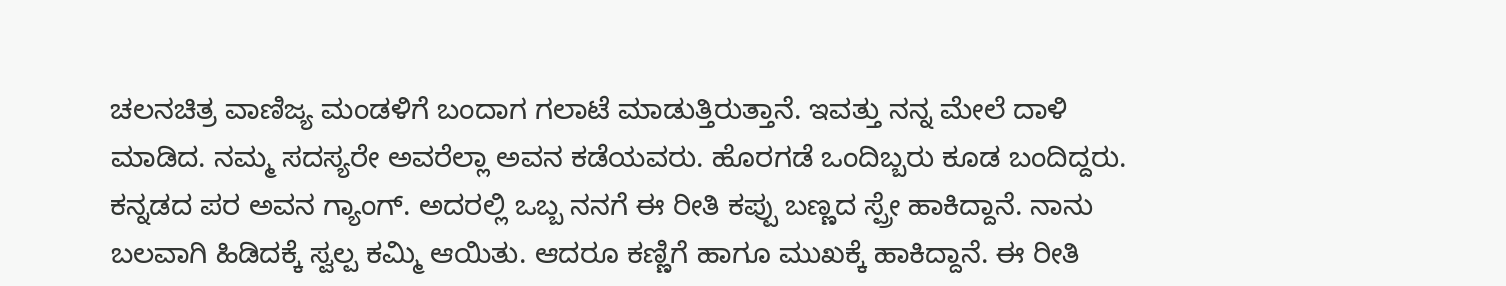ಚಲನಚಿತ್ರ ವಾಣಿಜ್ಯ ಮಂಡಳಿಗೆ ಬಂದಾಗ ಗಲಾಟೆ ಮಾಡುತ್ತಿರುತ್ತಾನೆ. ಇವತ್ತು ನನ್ನ ಮೇಲೆ ದಾಳಿ ಮಾಡಿದ. ನಮ್ಮ ಸದಸ್ಯರೇ ಅವರೆಲ್ಲಾ ಅವನ ಕಡೆಯವರು. ಹೊರಗಡೆ ಒಂದಿಬ್ಬರು ಕೂಡ ಬಂದಿದ್ದರು. ಕನ್ನಡದ ಪರ ಅವನ ಗ್ಯಾಂಗ್‌. ಅದರಲ್ಲಿ ಒಬ್ಬ ನನಗೆ ಈ ರೀತಿ ಕಪ್ಪು ಬಣ್ಣದ ಸ್ಪ್ರೇ ಹಾಕಿದ್ದಾನೆ. ನಾನು ಬಲವಾಗಿ ಹಿಡಿದಕ್ಕೆ ಸ್ವಲ್ಪ ಕಮ್ಮಿ ಆಯಿತು. ಆದರೂ ಕಣ್ಣಿಗೆ ಹಾಗೂ ಮುಖಕ್ಕೆ ಹಾಕಿದ್ದಾನೆ. ಈ ರೀತಿ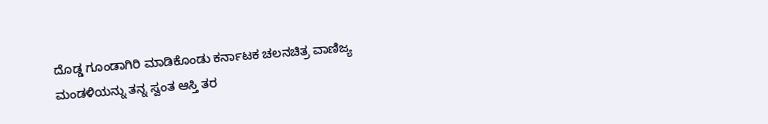ದೊಡ್ಡ ಗೂಂಡಾಗಿರಿ ಮಾಡಿಕೊಂಡು ಕರ್ನಾಟಕ ಚಲನಚಿತ್ರ ವಾಣಿಜ್ಯ ಮಂಡಳಿಯನ್ನು ತನ್ನ ಸ್ವಂತ ಆಸ್ತಿ ತರ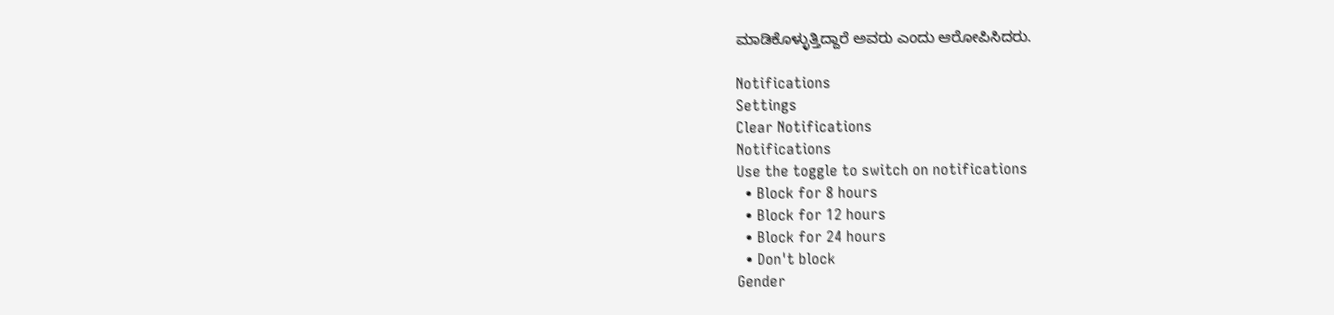ಮಾಡಿಕೊಳ್ಳುತ್ತಿದ್ದಾರೆ ಅವರು ಎಂದು ಆರೋಪಿಸಿದರು.

Notifications
Settings
Clear Notifications
Notifications
Use the toggle to switch on notifications
  • Block for 8 hours
  • Block for 12 hours
  • Block for 24 hours
  • Don't block
Gender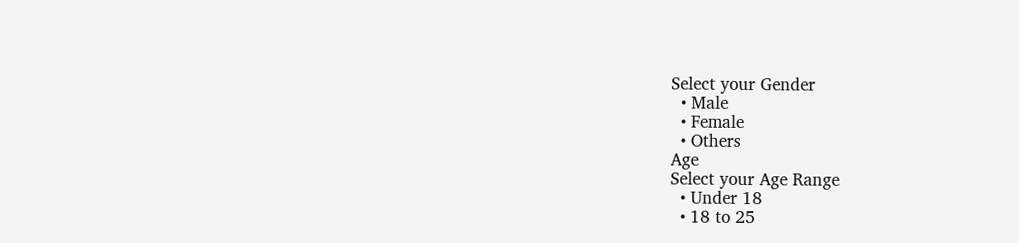Select your Gender
  • Male
  • Female
  • Others
Age
Select your Age Range
  • Under 18
  • 18 to 25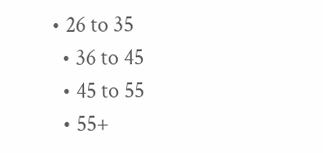• 26 to 35
  • 36 to 45
  • 45 to 55
  • 55+